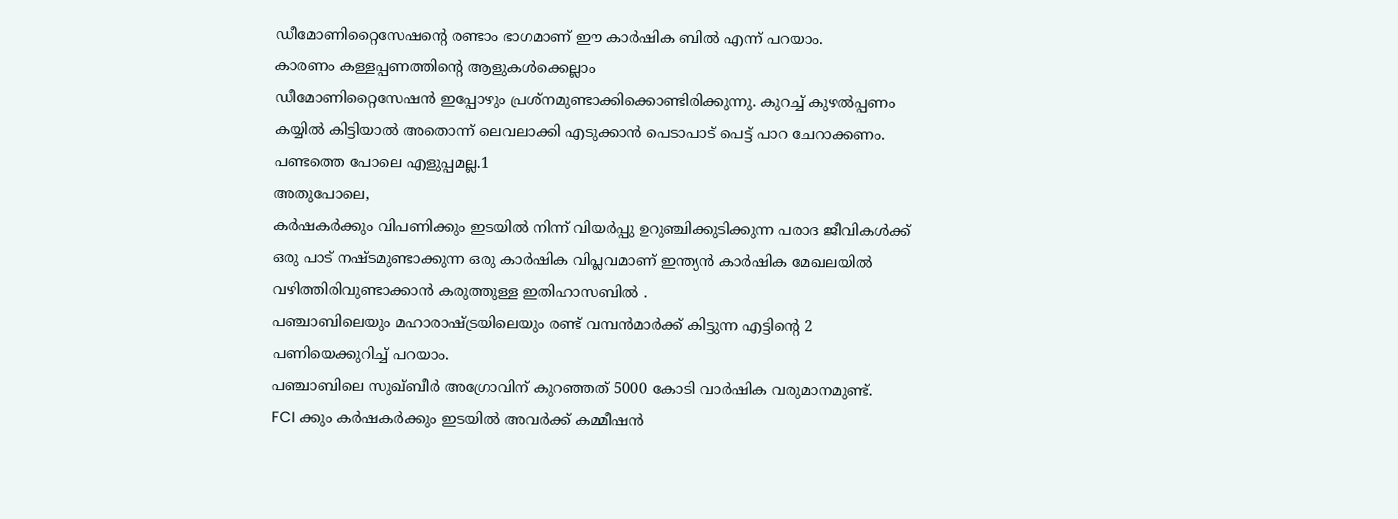ഡീമോണിറ്റൈസേഷന്റെ രണ്ടാം ഭാഗമാണ് ഈ കാർഷിക ബിൽ എന്ന് പറയാം.
കാരണം കള്ളപ്പണത്തിന്റെ ആളുകൾക്കെല്ലാം
ഡീമോണിറ്റൈസേഷൻ ഇപ്പോഴും പ്രശ്നമുണ്ടാക്കിക്കൊണ്ടിരിക്കുന്നു. കുറച്ച് കുഴൽപ്പണം കയ്യിൽ കിട്ടിയാൽ അതൊന്ന് ലെവലാക്കി എടുക്കാൻ പെടാപാട് പെട്ട് പാറ ചേറാക്കണം. പണ്ടത്തെ പോലെ എളുപ്പമല്ല.1
അതുപോലെ,
കർഷകർക്കും വിപണിക്കും ഇടയിൽ നിന്ന് വിയർപ്പു ഉറുഞ്ചിക്കുടിക്കുന്ന പരാദ ജീവികൾക്ക് ഒരു പാട് നഷ്ടമുണ്ടാക്കുന്ന ഒരു കാർഷിക വിപ്ലവമാണ് ഇന്ത്യൻ കാർഷിക മേഖലയിൽ വഴിത്തിരിവുണ്ടാക്കാൻ കരുത്തുള്ള ഇതിഹാസബിൽ .
പഞ്ചാബിലെയും മഹാരാഷ്ട്രയിലെയും രണ്ട് വമ്പൻമാർക്ക് കിട്ടുന്ന എട്ടിന്റെ 2
പണിയെക്കുറിച്ച് പറയാം.
പഞ്ചാബിലെ സുഖ്ബീർ അഗ്രോവിന് കുറഞ്ഞത് 5000 കോടി വാർഷിക വരുമാനമുണ്ട്.
FCI ക്കും കർഷകർക്കും ഇടയിൽ അവർക്ക് കമ്മീഷൻ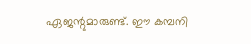ഏജന്റുമാരുണ്ട്. ഈ കമ്പനി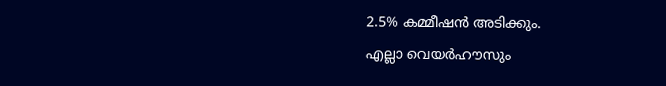2.5% കമ്മീഷൻ അടിക്കും.
എല്ലാ വെയർഹൗസും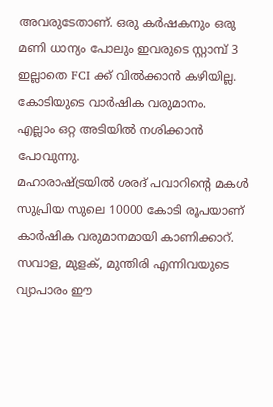അവരുടേതാണ്. ഒരു കർഷകനും ഒരു മണി ധാന്യം പോലും ഇവരുടെ സ്റ്റാമ്പ് 3
ഇല്ലാതെ FCI ക്ക് വിൽക്കാൻ കഴിയില്ല. കോടിയുടെ വാർഷിക വരുമാനം.
എല്ലാം ഒറ്റ അടിയിൽ നശിക്കാൻ പോവുന്നു.
മഹാരാഷ്ട്രയിൽ ശരദ് പവാറിന്റെ മകൾ സുപ്രിയ സുലെ 10000 കോടി രൂപയാണ് കാർഷിക വരുമാനമായി കാണിക്കാറ്.
സവാള, മുളക്, മുന്തിരി എന്നിവയുടെ വ്യാപാരം ഈ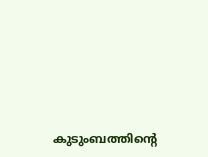കുടുംബത്തിന്റെ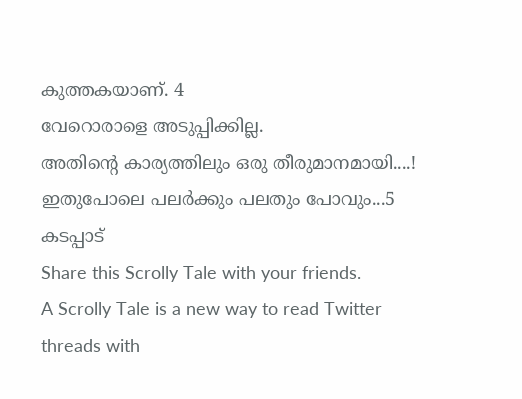കുത്തകയാണ്. 4
വേറൊരാളെ അടുപ്പിക്കില്ല.
അതിന്റെ കാര്യത്തിലും ഒരു തീരുമാനമായി....!
ഇതുപോലെ പലർക്കും പലതും പോവും...5
കടപ്പാട്
Share this Scrolly Tale with your friends.
A Scrolly Tale is a new way to read Twitter threads with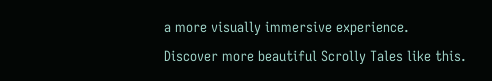a more visually immersive experience.
Discover more beautiful Scrolly Tales like this.